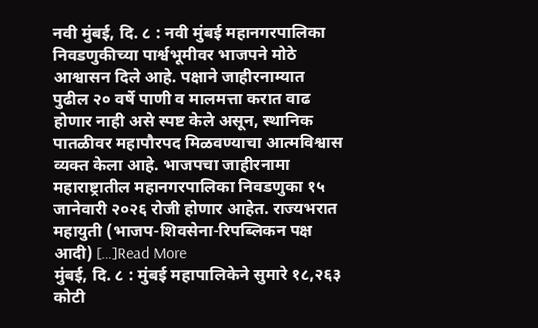नवी मुंबई, दि. ८ : नवी मुंबई महानगरपालिका निवडणुकीच्या पार्श्वभूमीवर भाजपने मोठे आश्वासन दिले आहे. पक्षाने जाहीरनाम्यात पुढील २० वर्षे पाणी व मालमत्ता करात वाढ होणार नाही असे स्पष्ट केले असून, स्थानिक पातळीवर महापौरपद मिळवण्याचा आत्मविश्वास व्यक्त केला आहे. भाजपचा जाहीरनामा महाराष्ट्रातील महानगरपालिका निवडणुका १५ जानेवारी २०२६ रोजी होणार आहेत. राज्यभरात महायुती (भाजप-शिवसेना-रिपब्लिकन पक्ष आदी) […]Read More
मुंबई, दि. ८ : मुंबई महापालिकेने सुमारे १८,२६३ कोटी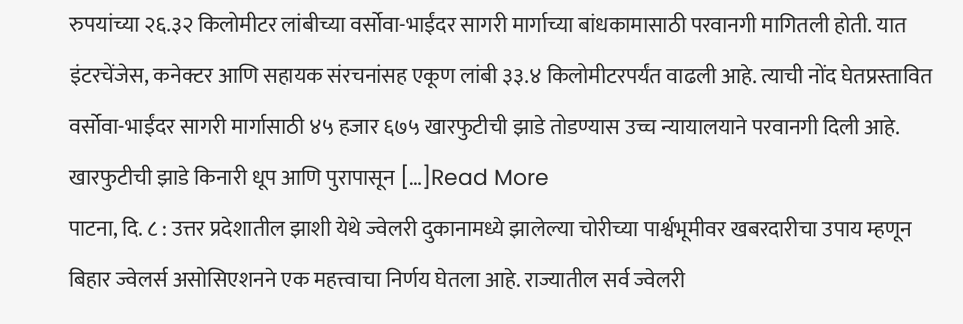रुपयांच्या २६.३२ किलोमीटर लांबीच्या वर्सोवा-भाईंदर सागरी मार्गाच्या बांधकामासाठी परवानगी मागितली होती. यात इंटरचेंजेस, कनेक्टर आणि सहायक संरचनांसह एकूण लांबी ३३.४ किलोमीटरपर्यंत वाढली आहे. त्याची नोंद घेतप्रस्तावित वर्सोवा-भाईंदर सागरी मार्गासाठी ४५ हजार ६७५ खारफुटीची झाडे तोडण्यास उच्च न्यायालयाने परवानगी दिली आहे. खारफुटीची झाडे किनारी धूप आणि पुरापासून […]Read More
पाटना, दि. ८ : उत्तर प्रदेशातील झाशी येथे ज्वेलरी दुकानामध्ये झालेल्या चोरीच्या पार्श्वभूमीवर खबरदारीचा उपाय म्हणून बिहार ज्वेलर्स असोसिएशनने एक महत्त्वाचा निर्णय घेतला आहे. राज्यातील सर्व ज्वेलरी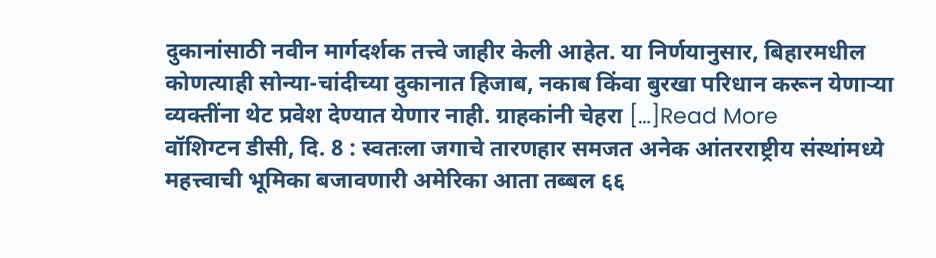दुकानांसाठी नवीन मार्गदर्शक तत्त्वे जाहीर केली आहेत. या निर्णयानुसार, बिहारमधील कोणत्याही सोन्या-चांदीच्या दुकानात हिजाब, नकाब किंवा बुरखा परिधान करून येणाऱ्या व्यक्तींना थेट प्रवेश देण्यात येणार नाही. ग्राहकांनी चेहरा […]Read More
वॉशिग्टन डीसी, दि. 8 : स्वतःला जगाचे तारणहार समजत अनेक आंतरराष्ट्रीय संस्थांमध्ये महत्त्वाची भूमिका बजावणारी अमेरिका आता तब्बल ६६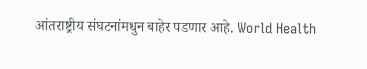आंतराष्ट्रीय संघटनांमधुन बाहेर पडणार आहे. World Health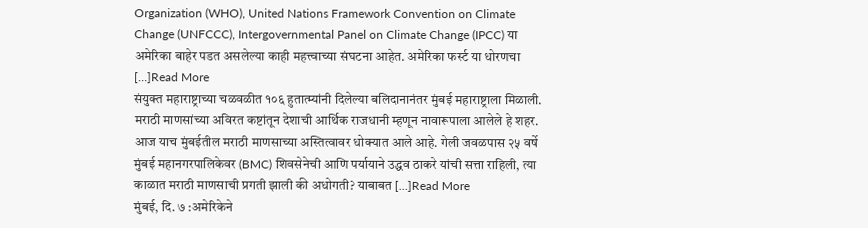Organization (WHO), United Nations Framework Convention on Climate Change (UNFCCC), Intergovernmental Panel on Climate Change (IPCC) या अमेरिका बाहेर पडत असलेल्या काही महत्त्वाच्या संघटना आहेत. अमेरिका फर्स्ट या धोरणचा […]Read More
संयुक्त महाराष्ट्राच्या चळवळीत १०६ हुतात्म्यांनी दिलेल्या बलिदानानंतर मुंबई महाराष्ट्राला मिळाली. मराठी माणसांच्या अविरत कष्टांतून देशाची आर्थिक राजधानी म्हणून नावारूपाला आलेले हे शहर. आज याच मुंबईतील मराठी माणसाच्या अस्तित्वावर धोक्यात आले आहे. गेली जवळपास २५ वर्षे मुंबई महानगरपालिकेवर (BMC) शिवसेनेची आणि पर्यायाने उद्धव ठाकरे यांची सत्ता राहिली, त्या काळात मराठी माणसाची प्रगती झाली की अधोगती? याबाबत […]Read More
मुंबई, दि. ७ :अमेरिकेने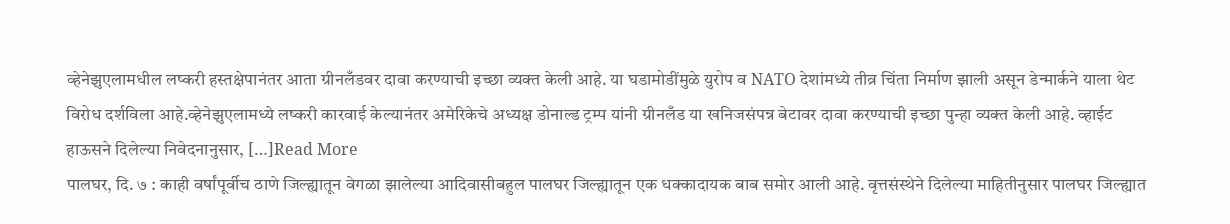व्हेनेझुएलामधील लष्करी हस्तक्षेपानंतर आता ग्रीनलँडवर दावा करण्याची इच्छा व्यक्त केली आहे. या घडामोडींमुळे युरोप व NATO देशांमध्ये तीव्र चिंता निर्माण झाली असून डेन्मार्कने याला थेट विरोध दर्शविला आहे.व्हेनेझुएलामध्ये लष्करी कारवाई केल्यानंतर अमेरिकेचे अध्यक्ष डोनाल्ड ट्रम्प यांनी ग्रीनलँड या खनिजसंपन्न बेटावर दावा करण्याची इच्छा पुन्हा व्यक्त केली आहे. व्हाईट हाऊसने दिलेल्या निवेदनानुसार, […]Read More
पालघर, दि. ७ : काही वर्षांपूर्वीच ठाणे जिल्ह्यातून वेगळा झालेल्या आदिवासीबहुल पालघर जिल्ह्यातून एक धक्कादायक बाब समोर आली आहे. वृत्तसंस्थेने दिलेल्या माहितीनुसार पालघर जिल्ह्यात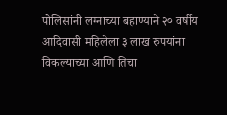पोलिसांनी लग्नाच्या बहाण्याने २० वर्षीय आदिवासी महिलेला ३ लाख रुपयांना विकल्याच्या आणि तिचा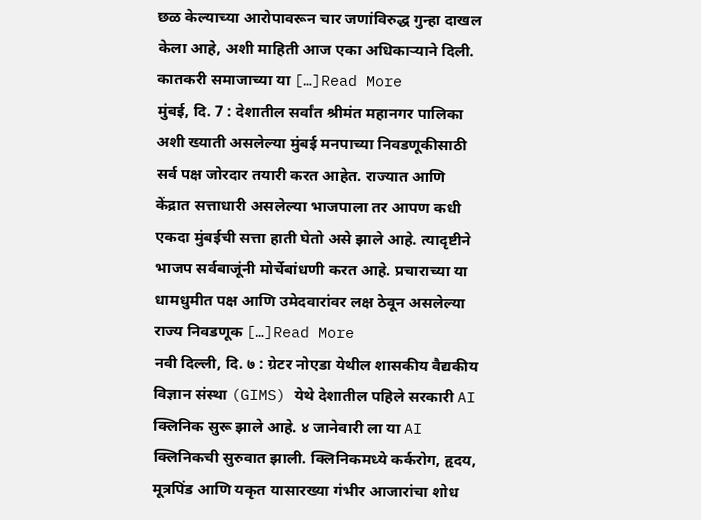छळ केल्याच्या आरोपावरून चार जणांविरुद्ध गुन्हा दाखल केला आहे, अशी माहिती आज एका अधिकाऱ्याने दिली. कातकरी समाजाच्या या […]Read More
मुंबई, दि. 7 : देशातील सर्वांत श्रीमंत महानगर पालिका अशी ख्याती असलेल्या मुंबई मनपाच्या निवडणूकीसाठी सर्व पक्ष जोरदार तयारी करत आहेत. राज्यात आणि केंद्रात सत्ताधारी असलेल्या भाजपाला तर आपण कधी एकदा मुंबईची सत्ता हाती घेतो असे झाले आहे. त्यादृष्टीने भाजप सर्वबाजूंनी मोर्चेबांधणी करत आहे. प्रचाराच्या या धामधुमीत पक्ष आणि उमेदवारांवर लक्ष ठेवून असलेल्या राज्य निवडणूक […]Read More
नवी दिल्ली, दि. ७ : ग्रेटर नोएडा येथील शासकीय वैद्यकीय विज्ञान संस्था (GIMS) येथे देशातील पहिले सरकारी AI क्लिनिक सुरू झाले आहे. ४ जानेवारी ला या AI क्लिनिकची सुरुवात झाली. क्लिनिकमध्ये कर्करोग, हृदय, मूत्रपिंड आणि यकृत यासारख्या गंभीर आजारांचा शोध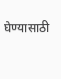घेण्यासाठी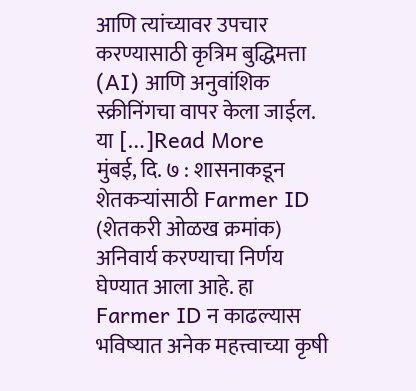आणि त्यांच्यावर उपचार करण्यासाठी कृत्रिम बुद्धिमत्ता (AI) आणि अनुवांशिक स्क्रीनिंगचा वापर केला जाईल. या […]Read More
मुंबई, दि. ७ : शासनाकडून शेतकऱ्यांसाठी Farmer ID (शेतकरी ओळख क्रमांक) अनिवार्य करण्याचा निर्णय घेण्यात आला आहे. हा Farmer ID न काढल्यास भविष्यात अनेक महत्त्वाच्या कृषी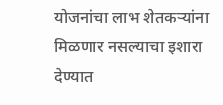योजनांचा लाभ शेतकऱ्यांना मिळणार नसल्याचा इशारा देण्यात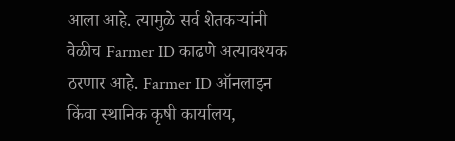आला आहे. त्यामुळे सर्व शेतकऱ्यांनी वेळीच Farmer ID काढणे अत्यावश्यक ठरणार आहे. Farmer ID ऑनलाइन किंवा स्थानिक कृषी कार्यालय,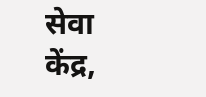सेवा केंद्र,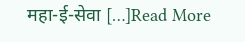महा-ई-सेवा […]Read More